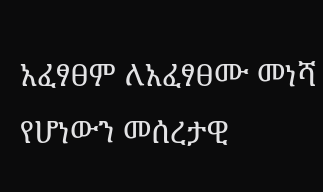አፈፃፀም ለአፈፃፀሙ መነሻ የሆነውን መሰረታዊ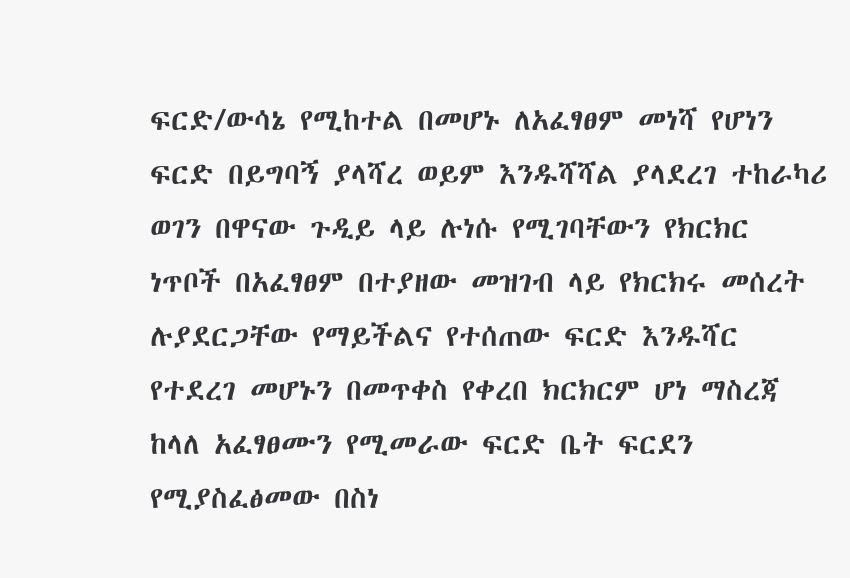ፍርድ/ውሳኔ የሚከተል በመሆኑ ለአፈፃፀም መነሻ የሆነን ፍርድ በይግባኝ ያላሻረ ወይም እንዱሻሻል ያላደረገ ተከራካሪ ወገን በዋናው ጉዲይ ላይ ሉነሱ የሚገባቸውን የክርክር ነጥቦች በአፈፃፀም በተያዘው መዝገብ ላይ የክርክሩ መሰረት ሉያደርጋቸው የማይችልና የተሰጠው ፍርድ እንዱሻር የተደረገ መሆኑን በመጥቀስ የቀረበ ክርክርም ሆነ ማስረጃ ከላለ አፈፃፀሙን የሚመራው ፍርድ ቤት ፍርደን የሚያስፈፅመው በስነ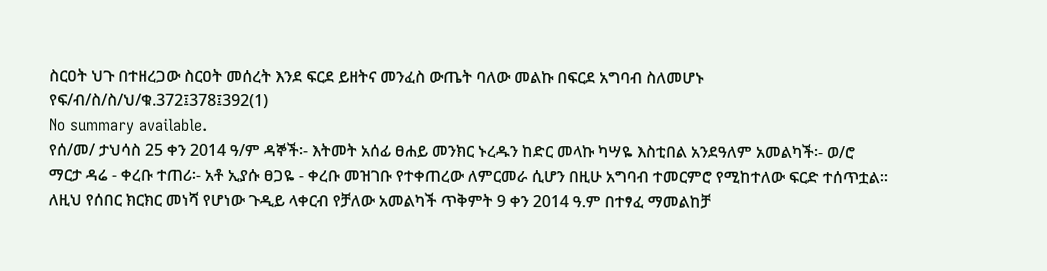ስርዐት ህጉ በተዘረጋው ስርዐት መሰረት እንደ ፍርደ ይዘትና መንፈስ ውጤት ባለው መልኩ በፍርደ አግባብ ስለመሆኑ የፍ/ብ/ስ/ስ/ህ/ቁ.372፤378፤392(1)
No summary available.
የሰ/መ/ ታህሳስ 25 ቀን 2014 ዓ/ም ዳኞች፡- እትመት አሰፊ ፀሐይ መንክር ኑረዱን ከድር መላኩ ካሣዬ እስቲበል አንደዓለም አመልካች፡- ወ/ሮ ማርታ ዳሬ - ቀረቡ ተጠሪ፡- አቶ ኢያሱ ፀጋዬ - ቀረቡ መዝገቡ የተቀጠረው ለምርመራ ሲሆን በዚሁ አግባብ ተመርምሮ የሚከተለው ፍርድ ተሰጥቷል።
ለዚህ የሰበር ክርክር መነሻ የሆነው ጉዲይ ላቀርብ የቻለው አመልካች ጥቅምት 9 ቀን 2014 ዓ.ም በተፃፈ ማመልከቻ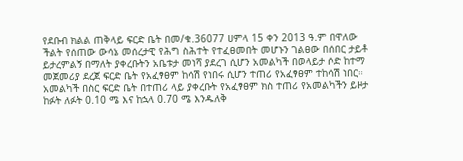የደቡብ ክልል ጠቅላይ ፍርድ ቤት በመ/ቁ.36077 ሀምላ 15 ቀን 2013 ዓ.ም በዋለው ችልት የሰጠው ውሳኔ መሰረታዊ የሕግ ስሕተት የተፈፀመበት መሆኑን ገልፀው በሰበር ታይቶ ይታረምልኝ በማለት ያቀረቡትን አቤቱታ መነሻ ያደረገ ሲሆን አመልካች በወላይታ ሶድ ከተማ መጀመሪያ ደረጀ ፍርድ ቤት የአፈፃፀም ከሳሽ የነበሩ ሲሆን ተጠሪ የአፈፃፀም ተከሳሽ ነበር።
አመልካች በስር ፍርድ ቤት በተጠሪ ላይ ያቀረቡት የአፈፃፀም ክስ ተጠሪ የአመልካችን ይዞታ ከፉት ለፉት 0.10 ሜ እና ከኋላ 0.70 ሜ እንዱለቅ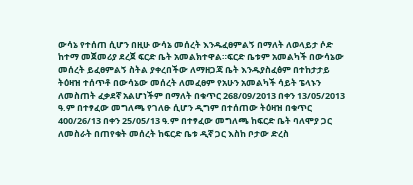ውሳኔ የተሰጠ ሲሆን በዚሁ ውሳኔ መሰረት እንዱፈፀምልኝ በማለት ለወላይታ ሶድ ከተማ መጀመሪያ ደረጀ ፍርድ ቤት አመልክተዋል።ፍርድ ቤቱም አመልካች በውሳኔው መሰረት ይፈፀምልኝ ስትል ያቀረበችው ለማዘጋጃ ቤት እንዱያስፈፅም በተከታታይ ትዕዛዝ ተሰጥቶ በውሳኔው መሰረት ለመፈፀም የአሁን አመልካች ሳይት ፔላኑን ለመስጠት ፈቃደኛ አልሆነችም በማለት በቁጥር 268/09/2013 በቀን 13/05/2013 ዓ.ም በተፃፈው መግለጫ የገለፁ ሲሆን ዲግም በተሰጠው ትዕዛዝ በቁጥር 400/26/13 በቀን 25/05/13 ዓ.ም በተፃፈው መግለጫ ከፍርድ ቤት ባለሞያ ጋር ለመስራት በጠየቁት መሰረት ከፍርድ ቤቱ ዲኛ ጋር እስከ ቦታው ድረስ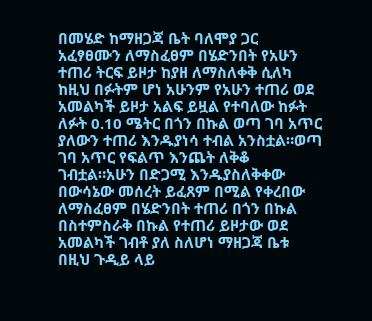በመሄድ ከማዘጋጃ ቤት ባለሞያ ጋር አፈፃፀሙን ለማስፈፀም በሄድንበት የአሁን ተጠሪ ትርፍ ይዞታ ከያዘ ለማስለቀቅ ሲለካ ከዚህ በፉትም ሆነ አሁንም የአሁን ተጠሪ ወደ አመልካች ይዞታ አልፍ ይዟል የተባለው ከፉት ለፉት 0.10 ሜትር በጎን በኩል ወጣ ገባ አጥር ያለውን ተጠሪ እንዱያነሳ ተብል አንስቷል።ወጣ ገባ አጥር የፍልጥ እንጨት ለቅቆ ገብቷል።አሁን በድጋሚ እንዱያስለቅቀው በውሳኔው መሰረት ይፈጸም በሚል የቀረበው ለማስፈፀም በሄድንበት ተጠሪ በጎን በኩል በስተምስራቅ በኩል የተጠሪ ይዞታው ወደ አመልካች ገብቶ ያለ ስለሆነ ማዘጋጃ ቤቱ በዚህ ጉዲይ ላይ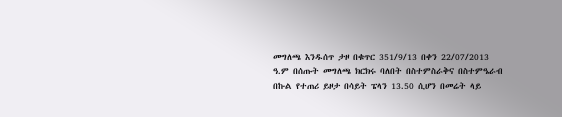መግለጫ እንዱሰጥ ታዞ በቁጥር 351/9/13 በቀን 22/07/2013 ዓ.ም በሰጡት መግለጫ ክርክሩ ባለበት በስተምስራቅና በስተምዔራብ በኩል የተጠሪ ይዞታ በሳይት ፔላን 13.50 ሲሆን በመሬት ላይ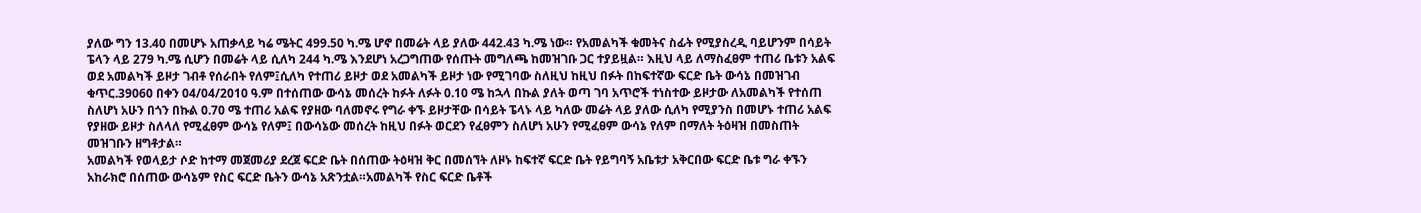ያለው ግን 13.40 በመሆኑ አጠቃላይ ካሬ ሜትር 499.50 ካ.ሜ ሆኖ በመሬት ላይ ያለው 442.43 ካ.ሜ ነው። የአመልካች ቁመትና ስፊት የሚያስረዲ ባይሆንም በሳይት ፔላን ላይ 279 ካ.ሜ ሲሆን በመሬት ላይ ሲለካ 244 ካ.ሜ እንደሆነ አረጋግጠው የሰጡት መግለጫ ከመዝገቡ ጋር ተያይዟል። እዚህ ላይ ለማስፈፀም ተጠሪ ቤቱን አልፍ ወደ አመልካች ይዞታ ገብቶ የሰራበት የለም፤ሲለካ የተጠሪ ይዞታ ወደ አመልካች ይዞታ ነው የሚገባው ስለዚህ ከዚህ በፉት በከፍተኛው ፍርድ ቤት ውሳኔ በመዝገብ ቁጥር.39060 በቀን 04/04/2010 ዓ.ም በተሰጠው ውሳኔ መሰረት ከፉት ለፉት 0.10 ሜ ከኋላ በኩል ያለት ወጣ ገባ አጥሮች ተነስተው ይዞታው ለአመልካች የተሰጠ ስለሆነ አሁን በጎን በኩል 0.70 ሜ ተጠሪ አልፍ የያዘው ባለመኖሩ የግራ ቀኙ ይዞታቸው በሳይት ፔላኑ ላይ ካለው መሬት ላይ ያለው ሲለካ የሚያንስ በመሆኑ ተጠሪ አልፍ የያዘው ይዞታ ስለላለ የሚፈፀም ውሳኔ የለም፤ በውሳኔው መሰረት ከዚህ በፉት ወርደን የፈፀምን ስለሆነ አሁን የሚፈፀም ውሳኔ የለም በማለት ትዕዛዝ በመስጠት መዝገቡን ዘግቶታል።
አመልካች የወላይታ ሶድ ከተማ መጀመሪያ ደረጀ ፍርድ ቤት በሰጠው ትዕዛዝ ቅር በመሰኘት ለዞኑ ከፍተኛ ፍርድ ቤት የይግባኝ አቤቱታ አቅርበው ፍርድ ቤቱ ግራ ቀኙን አከራክሮ በሰጠው ውሳኔም የስር ፍርድ ቤትን ውሳኔ አጽንቷል።አመልካች የስር ፍርድ ቤቶች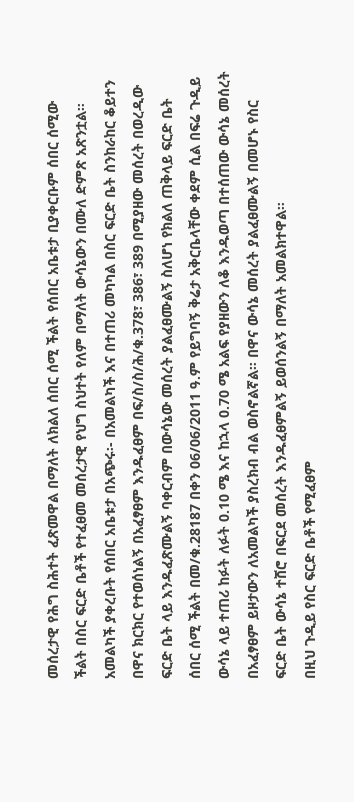መሰረታዊ የሕግ ስሕተት ፈጽመዋል በማለት ለክልለ ሰበር ሰሚ ችልት የሰበር አቤቱታ ቢያቀርቡም ሰበር ሰሚው ችልት በስር ፍርድ ቤቶች የተፈፀመ መሰረታዊ የህግ ስህተት የለም በማለት ውሳኔውን በሙለ ድምጽ አጽንቷል።
አመልካች ያቀረቡት የሰበር አቤቱታ በአጭሩ፡- በአመልካች እና በተጠሪ መካካል በስር ፍርድ ቤት ስንከራከር ቆይተን በዋና ክርክር የተወሰነልኝ በአፈፃፀም እንዱፈፀም በፍ/ስ/ስ/ሕ/ቁ.378፣ 386፣ 389 በሚያዘው መሰረት በወረዲው ፍርድ ቤት ላይ እንዱፈጽሙልኝ ባቀርብም በውሳኔው መሰረት ያልፈፀሙልኝ ስለሆነ የክልለ ጠቅላይ ፍርድ ቤት ሰበር ሰሚ ችልት በመ/ቁ.28187 በቀን 06/06/2011 ዓ.ም የይግባኝ ቅሬታ አቅርቤላቸው ቀደም ሲል በፍሬ ጉዲይ ውሳኔ ላይ ተጠሪ ከፉት ለፉት 0.10 ሜ እና ከኋላ 0.70 ሜ አልፍ የያዘውን ለቆ እንዱወጣ በተሰጠው ውሳኔ መሰረት በአፈፃፀም ይዞታውን ለአመልካች ያስረክብ ብል ወስኖልኛል። በዋና ውሳኔ መሰረት ያልፈፀሙልኝ በመሆኑ የስር ፍርድ ቤት ውሳኔ ተሸሮ በፍርደ መሰረት እንዱፈፀምልኝ ይወሰንልኝ በማለት አመልክተዋል።
በዚህ ጉዲይ የስር ፍርድ ቤቶች የሚፈፀም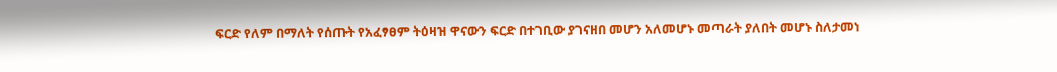ፍርድ የለም በማለት የሰጡት የአፈፃፀም ትዕዛዝ ዋናውን ፍርድ በተገቢው ያገናዘበ መሆን አለመሆኑ መጣራት ያለበት መሆኑ ስለታመነ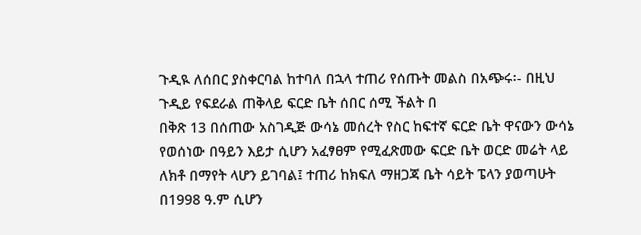ጉዲዪ ለሰበር ያስቀርባል ከተባለ በኋላ ተጠሪ የሰጡት መልስ በአጭሩ፡- በዚህ ጉዲይ የፍደራል ጠቅላይ ፍርድ ቤት ሰበር ሰሚ ችልት በ
በቅጽ 13 በሰጠው አስገዲጅ ውሳኔ መሰረት የስር ከፍተኛ ፍርድ ቤት ዋናውን ውሳኔ የወሰነው በዓይን እይታ ሲሆን አፈፃፀም የሚፈጽመው ፍርድ ቤት ወርድ መሬት ላይ ለክቶ በማየት ላሆን ይገባል፤ ተጠሪ ከክፍለ ማዘጋጃ ቤት ሳይት ፔላን ያወጣሁት በ1998 ዓ.ም ሲሆን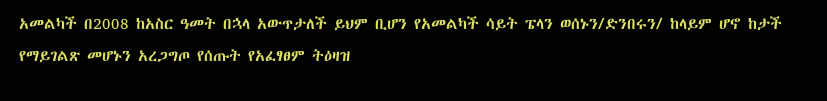አመልካች በ2008 ከአስር ዓመት በኋላ አውጥታለች ይህም ቢሆን የአመልካች ሳይት ፔላን ወሰኑን/ድንበሩን/ ከላይም ሆኖ ከታች የማይገልጽ መሆኑን አረጋግጦ የሰጡት የአፈፃፀም ትዕዛዝ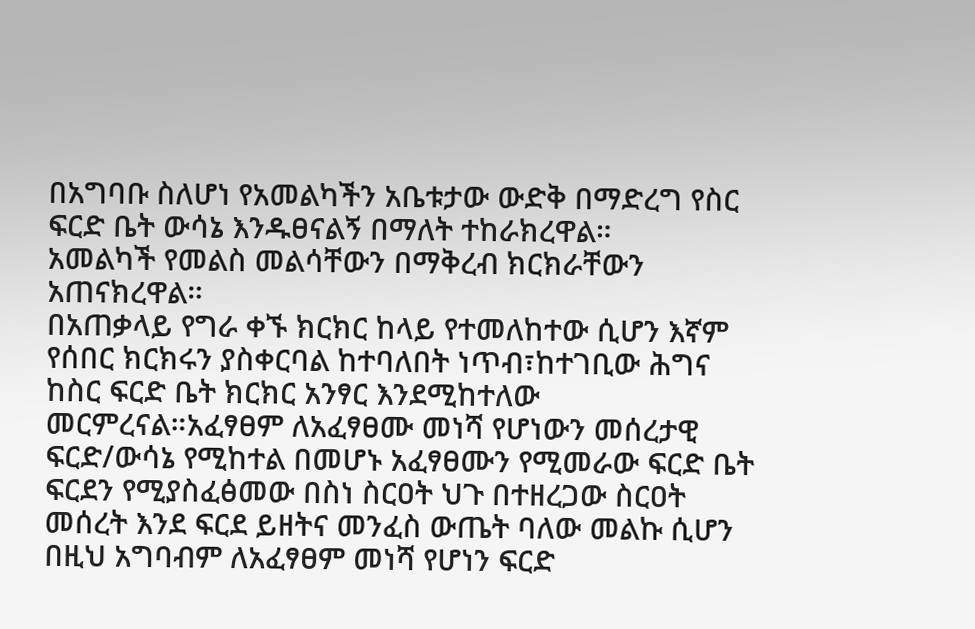በአግባቡ ስለሆነ የአመልካችን አቤቱታው ውድቅ በማድረግ የስር ፍርድ ቤት ውሳኔ እንዱፀናልኝ በማለት ተከራክረዋል።
አመልካች የመልስ መልሳቸውን በማቅረብ ክርክራቸውን አጠናክረዋል።
በአጠቃላይ የግራ ቀኙ ክርክር ከላይ የተመለከተው ሲሆን እኛም የሰበር ክርክሩን ያስቀርባል ከተባለበት ነጥብ፣ከተገቢው ሕግና ከስር ፍርድ ቤት ክርክር አንፃር እንደሚከተለው መርምረናል።አፈፃፀም ለአፈፃፀሙ መነሻ የሆነውን መሰረታዊ ፍርድ/ውሳኔ የሚከተል በመሆኑ አፈፃፀሙን የሚመራው ፍርድ ቤት ፍርደን የሚያስፈፅመው በስነ ስርዐት ህጉ በተዘረጋው ስርዐት መሰረት እንደ ፍርደ ይዘትና መንፈስ ውጤት ባለው መልኩ ሲሆን በዚህ አግባብም ለአፈፃፀም መነሻ የሆነን ፍርድ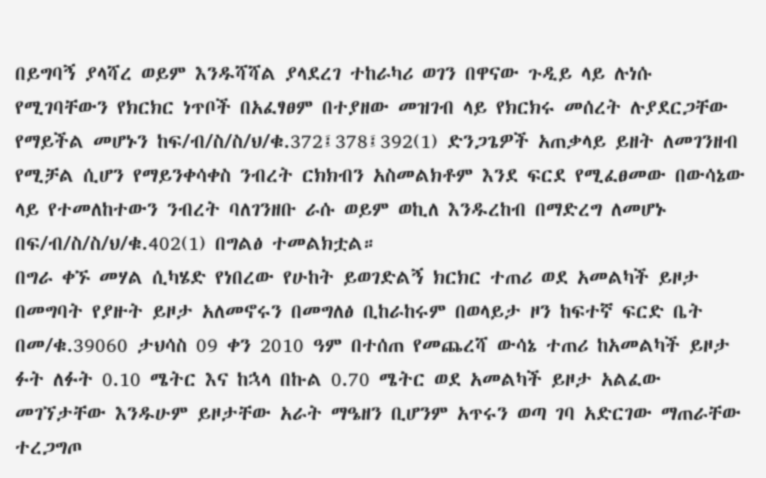በይግባኝ ያላሻረ ወይም እንዱሻሻል ያላደረገ ተከራካሪ ወገን በዋናው ጉዲይ ላይ ሉነሱ የሚገባቸውን የክርክር ነጥቦች በአፈፃፀም በተያዘው መዝገብ ላይ የክርክሩ መሰረት ሉያደርጋቸው የማይችል መሆኑን ከፍ/ብ/ስ/ስ/ህ/ቁ.372፤378፤392(1) ድንጋጌዎች አጠቃላይ ይዘት ለመገንዘብ የሚቻል ሲሆን የማይንቀሳቀስ ንብረት ርክክብን አስመልክቶም እንደ ፍርደ የሚፈፀመው በውሳኔው ላይ የተመለከተውን ንብረት ባለገንዘቡ ራሱ ወይም ወኪለ እንዱረከብ በማድረግ ለመሆኑ በፍ/ብ/ስ/ስ/ህ/ቁ.402(1) በግልፅ ተመልክቷል።
በግራ ቀኙ መሃል ሲካሄድ የነበረው የሁከት ይወገድልኝ ክርክር ተጠሪ ወደ አመልካች ይዞታ በመግባት የያዙት ይዞታ አለመኖሩን በመግለፅ ቢከራከሩም በወላይታ ዞን ከፍተኛ ፍርድ ቤት በመ/ቁ.39060 ታህሳስ 09 ቀን 2010 ዓም በተሰጠ የመጨረሻ ውሳኔ ተጠሪ ከአመልካች ይዞታ ፉት ለፉት 0.10 ሜትር እና ከኋላ በኩል 0.70 ሜትር ወደ አመልካች ይዞታ አልፈው መገኘታቸው እንዱሁም ይዞታቸው አራት ማዔዘን ቢሆንም አጥሩን ወጣ ገባ አድርገው ማጠራቸው ተረጋግጦ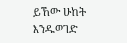ይኸው ሁከት እንዱወገድ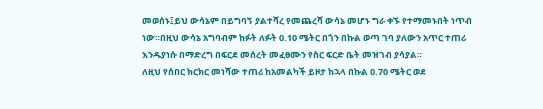መወሰኑ፤ይህ ውሳኔም በይግባኝ ያልተሻረ የመጨረሻ ውሳኔ መሆኑ ግራ ቀኙ የተማመኑበት ነጥብ ነው።በዚህ ውሳኔ አግባብም ከፉት ለፉት 0.10 ሜትር በጎን በኩል ወጣ ገባ ያለውን አጥር ተጠሪ እንዱያነሱ በማድረግ በፍርደ መሰረት መፈፀሙን የስር ፍርድ ቤት መዝገብ ያሳያል።
ለዚህ የሰበር ክርክር መነሻው ተጠሪ ከአመልካች ይዞታ ከኋላ በኩል 0.70 ሜትር ወደ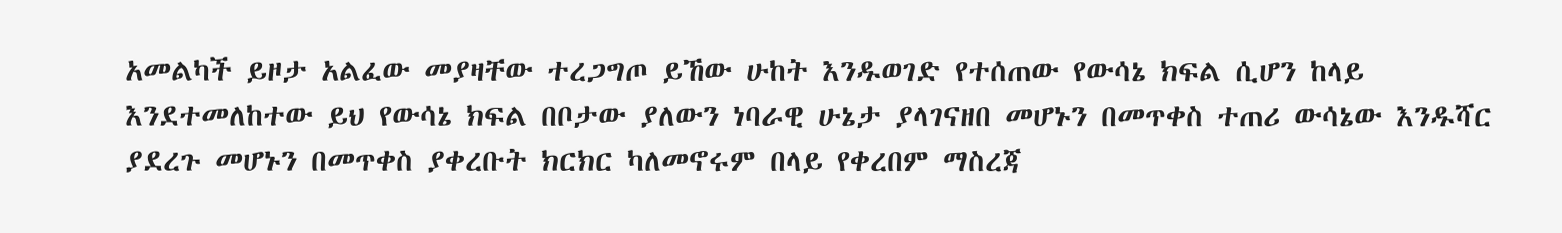አመልካች ይዞታ አልፈው መያዛቸው ተረጋግጦ ይኸው ሁከት እንዱወገድ የተሰጠው የውሳኔ ክፍል ሲሆን ከላይ እንደተመለከተው ይህ የውሳኔ ክፍል በቦታው ያለውን ነባራዊ ሁኔታ ያላገናዘበ መሆኑን በመጥቀስ ተጠሪ ውሳኔው እንዱሻር ያደረጉ መሆኑን በመጥቀስ ያቀረቡት ክርክር ካለመኖሩም በላይ የቀረበም ማስረጃ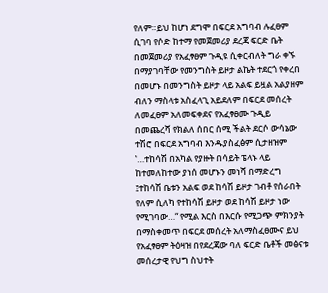የለም።ይህ ከሆነ ደግሞ በፍርደ አግባብ ሉፈፀም ሲገባ የሶድ ከተማ የመጀመሪያ ደረጃ ፍርድ ቤት በመጀመሪያ የአፈፃፀም ጉዲዩ ሲቀርብለት ግራ ቀኙ በማያገባቸው የመንግስት ይዞታ ልኬት ተደርጎ የቀረበ በመሆኑ በመንግስት ይዞታ ላይ አልፍ ይዟል አልያዘም ብለን ማስላቱ አስፈላጊ አይደለም በፍርደ መሰረት ለመፈፀም አለመፍቀደና የአፈፃፀሙ ጉዲይ በመጨረሻ የክልለ ሰበር ሰሚ ችልት ደርሶ ውሳኔው ተሽሮ በፍርደ አግባብ እንዱያስፈፅም ሲታዘዝም ‛…ተከሳሽ በአካል የያዙት በሳይት ፔላኑ ላይ ከተመለከተው ያነሰ መሆኑን መነሻ በማድረግ ፤ተከሳሽ ቤቱን አልፍ ወደ ከሳሽ ይዞታ ገብቶ የሰራበት የለም ሲለካ የተከሳሽ ይዞታ ወደ ከሳሽ ይዞታ ነው የሚገባው…“ የሚል እርስ በእርሱ የሚጋጭ ምክንያት በማስቀመጥ በፍርደ መሰረት አለማስፈፀሙና ይህ የአፈፃፀም ትዕዛዝ በየደረጃው ባለ ፍርድ ቤቶች መፅናቱ መሰረታዊ የህግ ስህተት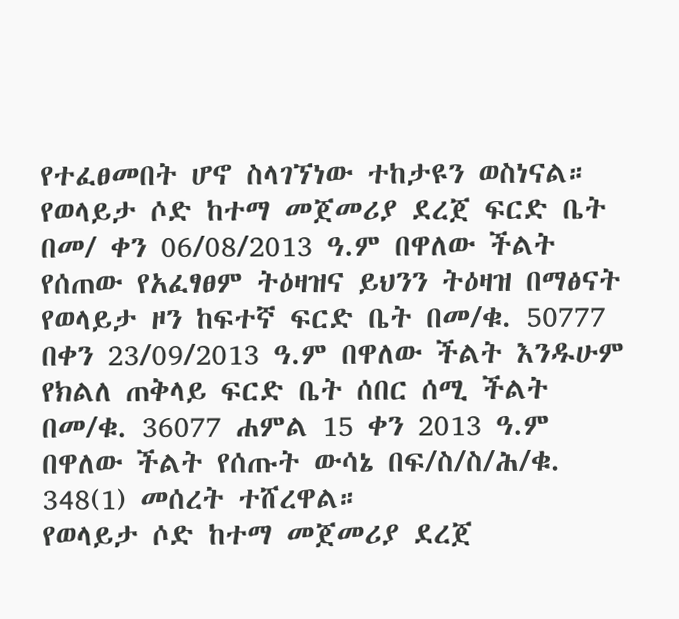የተፈፀመበት ሆኖ ስላገኘነው ተከታዩን ወስነናል።
የወላይታ ሶድ ከተማ መጀመሪያ ደረጀ ፍርድ ቤት በመ/ ቀን 06/08/2013 ዓ.ም በዋለው ችልት የሰጠው የአፈፃፀም ትዕዛዝና ይህንን ትዕዛዝ በማፅናት የወላይታ ዞን ከፍተኛ ፍርድ ቤት በመ/ቁ. 50777 በቀን 23/09/2013 ዓ.ም በዋለው ችልት እንዱሁም የክልለ ጠቅላይ ፍርድ ቤት ሰበር ሰሚ ችልት በመ/ቁ. 36077 ሐምል 15 ቀን 2013 ዓ.ም በዋለው ችልት የሰጡት ውሳኔ በፍ/ስ/ስ/ሕ/ቁ. 348(1) መሰረት ተሸረዋል።
የወላይታ ሶድ ከተማ መጀመሪያ ደረጀ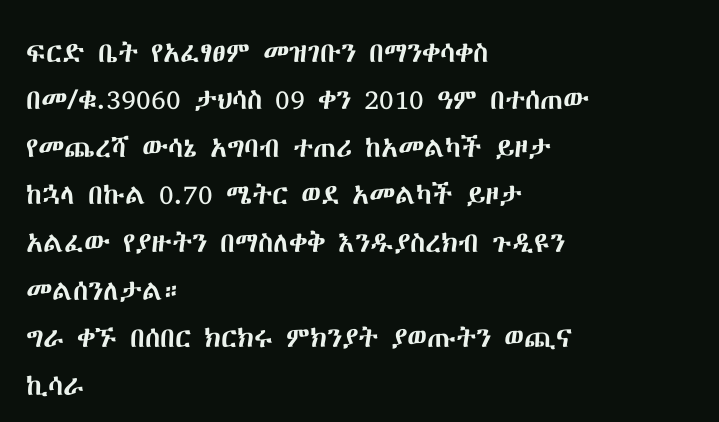ፍርድ ቤት የአፈፃፀም መዝገቡን በማንቀሳቀስ በመ/ቁ.39060 ታህሳስ 09 ቀን 2010 ዓም በተሰጠው የመጨረሻ ውሳኔ አግባብ ተጠሪ ከአመልካች ይዞታ ከኋላ በኩል 0.70 ሜትር ወደ አመልካች ይዞታ አልፈው የያዙትን በማስለቀቅ እንዱያስረክብ ጉዲዩን መልሰንለታል።
ግራ ቀኙ በሰበር ክርክሩ ምክንያት ያወጡትን ወጪና ኪሳራ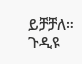ይቻቻለ።
ጉዲዩ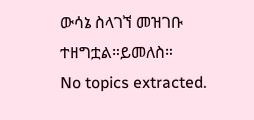ውሳኔ ስላገኘ መዝገቡ ተዘግቷል።ይመለስ።
No topics extracted.